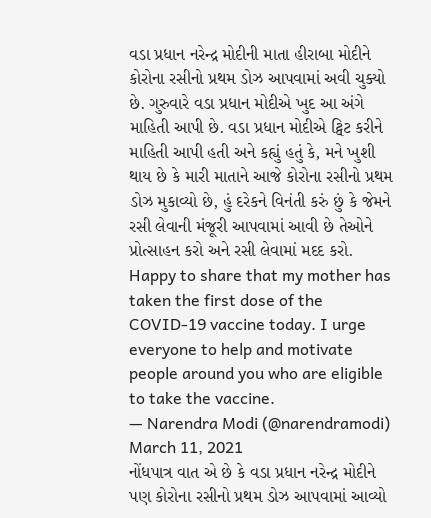વડા પ્રધાન નરેન્દ્ર મોદીની માતા હીરાબા મોદીને કોરોના રસીનો પ્રથમ ડોઝ આપવામાં અવી ચુક્યો છે. ગુરુવારે વડા પ્રધાન મોદીએ ખુદ આ અંગે માહિતી આપી છે. વડા પ્રધાન મોદીએ ટ્વિટ કરીને માહિતી આપી હતી અને કહ્યું હતું કે, મને ખુશી થાય છે કે મારી માતાને આજે કોરોના રસીનો પ્રથમ ડોઝ મુકાવ્યો છે, હું દરેકને વિનંતી કરું છું કે જેમને રસી લેવાની મંજૂરી આપવામાં આવી છે તેઓને પ્રોત્સાહન કરો અને રસી લેવામાં મદદ કરો.
Happy to share that my mother has taken the first dose of the COVID-19 vaccine today. I urge everyone to help and motivate people around you who are eligible to take the vaccine.
— Narendra Modi (@narendramodi) March 11, 2021
નોંધપાત્ર વાત એ છે કે વડા પ્રધાન નરેન્દ્ર મોદીને પણ કોરોના રસીનો પ્રથમ ડોઝ આપવામાં આવ્યો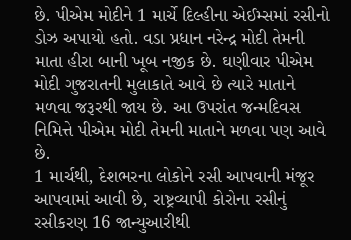છે. પીએમ મોદીને 1 માર્ચે દિલ્હીના એઈમ્સમાં રસીનો ડોઝ અપાયો હતો. વડા પ્રધાન નરેન્દ્ર મોદી તેમની માતા હીરા બાની ખૂબ નજીક છે. ઘણીવાર પીએમ મોદી ગુજરાતની મુલાકાતે આવે છે ત્યારે માતાને મળવા જરૂરથી જાય છે. આ ઉપરાંત જન્મદિવસ નિમિત્તે પીએમ મોદી તેમની માતાને મળવા પણ આવે છે.
1 માર્ચથી, દેશભરના લોકોને રસી આપવાની મંજૂર આપવામાં આવી છે, રાષ્ટ્રવ્યાપી કોરોના રસીનું રસીકરણ 16 જાન્યુઆરીથી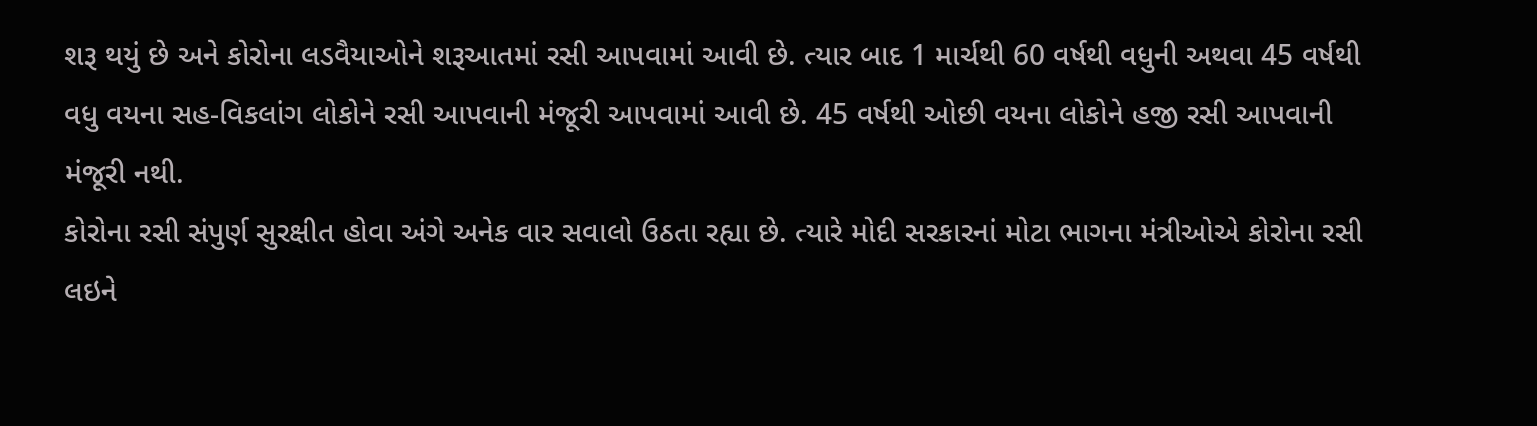શરૂ થયું છે અને કોરોના લડવૈયાઓને શરૂઆતમાં રસી આપવામાં આવી છે. ત્યાર બાદ 1 માર્ચથી 60 વર્ષથી વધુની અથવા 45 વર્ષથી વધુ વયના સહ-વિકલાંગ લોકોને રસી આપવાની મંજૂરી આપવામાં આવી છે. 45 વર્ષથી ઓછી વયના લોકોને હજી રસી આપવાની મંજૂરી નથી.
કોરોના રસી સંપુર્ણ સુરક્ષીત હોવા અંગે અનેક વાર સવાલો ઉઠતા રહ્યા છે. ત્યારે મોદી સરકારનાં મોટા ભાગના મંત્રીઓએ કોરોના રસી લઇને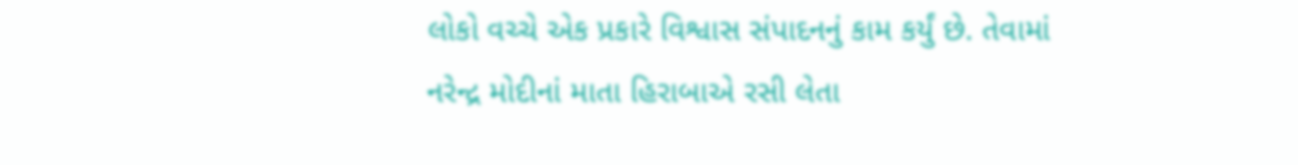લોકો વચ્ચે એક પ્રકારે વિશ્વાસ સંપાદનનું કામ કર્યું છે. તેવામાં નરેન્દ્ર મોદીનાં માતા હિરાબાએ રસી લેતા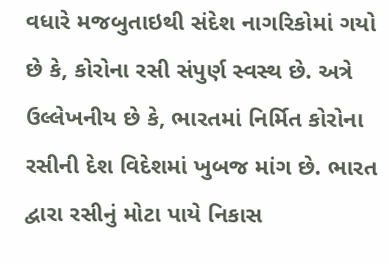વધારે મજબુતાઇથી સંદેશ નાગરિકોમાં ગયો છે કે, કોરોના રસી સંપુર્ણ સ્વસ્થ છે. અત્રે ઉલ્લેખનીય છે કે, ભારતમાં નિર્મિત કોરોના રસીની દેશ વિદેશમાં ખુબજ માંગ છે. ભારત દ્વારા રસીનું મોટા પાયે નિકાસ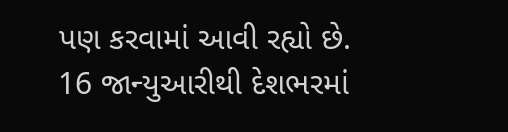પણ કરવામાં આવી રહ્યો છે.
16 જાન્યુઆરીથી દેશભરમાં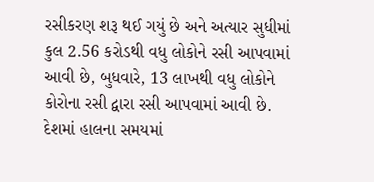રસીકરણ શરૂ થઈ ગયું છે અને અત્યાર સુધીમાં કુલ 2.56 કરોડથી વધુ લોકોને રસી આપવામાં આવી છે, બુધવારે, 13 લાખથી વધુ લોકોને કોરોના રસી દ્વારા રસી આપવામાં આવી છે. દેશમાં હાલના સમયમાં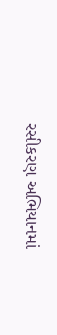રસીકરણ અભિયાનમાં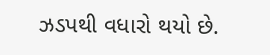ઝડપથી વધારો થયો છે.